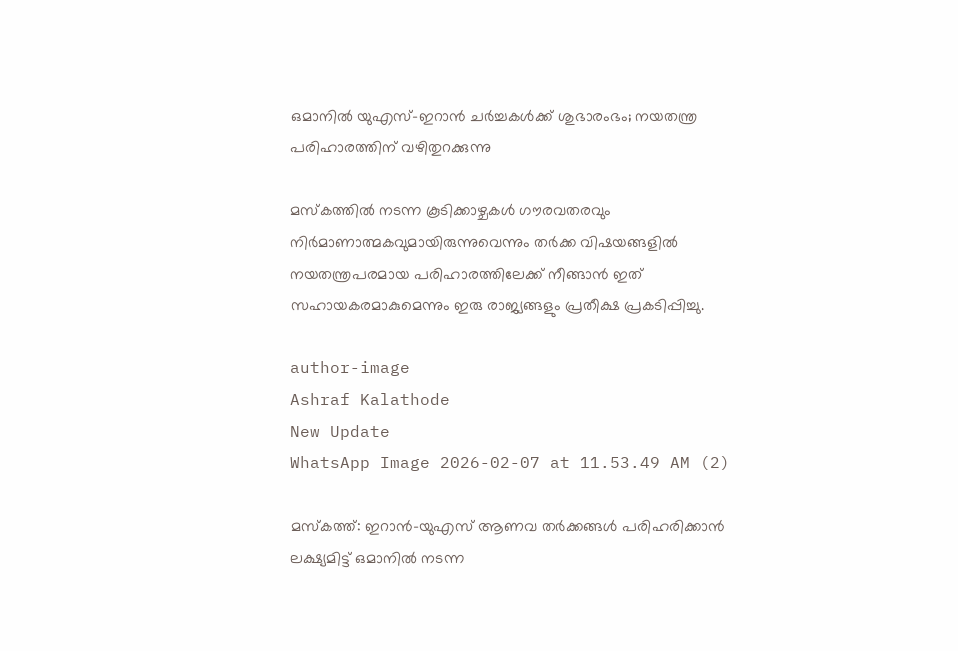ഒമാനിൽ യുഎസ്–ഇറാൻ ചർച്ചകൾക്ക് ശുഭാരംഭം; നയതന്ത്ര പരിഹാരത്തിന് വഴിതുറക്കുന്നു

മസ്കത്തിൽ നടന്ന കൂടിക്കാഴ്ചകൾ ഗൗരവതരവും നിർമാണാത്മകവുമായിരുന്നുവെന്നും തർക്ക വിഷയങ്ങളിൽ നയതന്ത്രപരമായ പരിഹാരത്തിലേക്ക് നീങ്ങാൻ ഇത് സഹായകരമാകുമെന്നും ഇരു രാജ്യങ്ങളും പ്രതീക്ഷ പ്രകടിപ്പിച്ചു.

author-image
Ashraf Kalathode
New Update
WhatsApp Image 2026-02-07 at 11.53.49 AM (2)

മസ്കത്ത്: ഇറാൻ-യുഎസ് ആണവ തർക്കങ്ങൾ പരിഹരിക്കാൻ ലക്ഷ്യമിട്ട് ഒമാനിൽ നടന്ന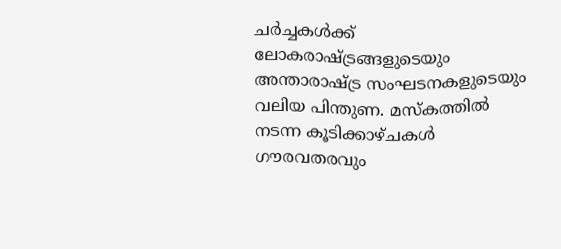ചർച്ചകൾക്ക് ലോകരാഷ്ട്രങ്ങളുടെയും അന്താരാഷ്ട്ര സംഘടനകളുടെയും വലിയ പിന്തുണ. മസ്കത്തിൽ നടന്ന കൂടിക്കാഴ്ചകൾ ഗൗരവതരവും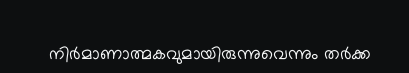നിർമാണാത്മകവുമായിരുന്നുവെന്നും തർക്ക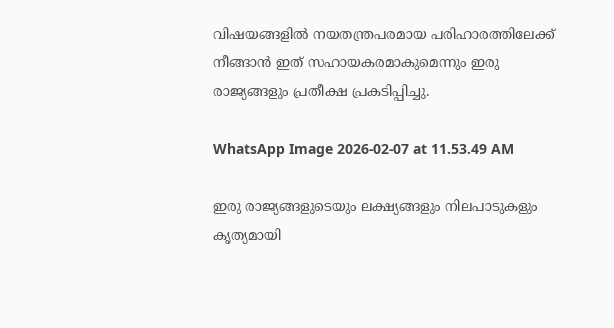വിഷയങ്ങളിൽ നയതന്ത്രപരമായ പരിഹാരത്തിലേക്ക് നീങ്ങാൻ ഇത് സഹായകരമാകുമെന്നും ഇരു രാജ്യങ്ങളും പ്രതീക്ഷ പ്രകടിപ്പിച്ചു.

WhatsApp Image 2026-02-07 at 11.53.49 AM

ഇരു രാജ്യങ്ങളുടെയും ലക്ഷ്യങ്ങളും നിലപാടുകളും കൃത്യമായി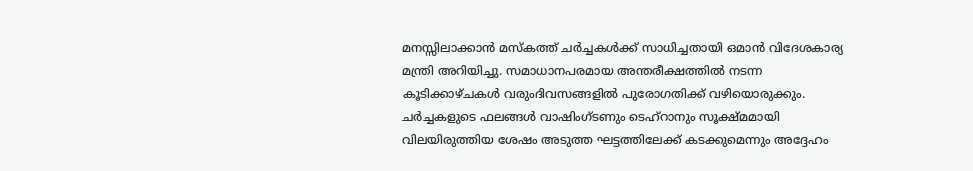മനസ്സിലാക്കാൻ മസ്കത്ത് ചർച്ചകൾക്ക് സാധിച്ചതായി ഒമാൻ വിദേശകാര്യ മന്ത്രി അറിയിച്ചു. സമാധാനപരമായ അന്തരീക്ഷത്തിൽ നടന്ന കൂടിക്കാഴ്ചകൾ വരുംദിവസങ്ങളിൽ പുരോഗതിക്ക് വഴിയൊരുക്കും. ചർച്ചകളുടെ ഫലങ്ങൾ വാഷിംഗ്ടണും ടെഹ്‌റാനും സൂക്ഷ്മമായി വിലയിരുത്തിയ ശേഷം അടുത്ത ഘട്ടത്തിലേക്ക് കടക്കുമെന്നും അദ്ദേഹം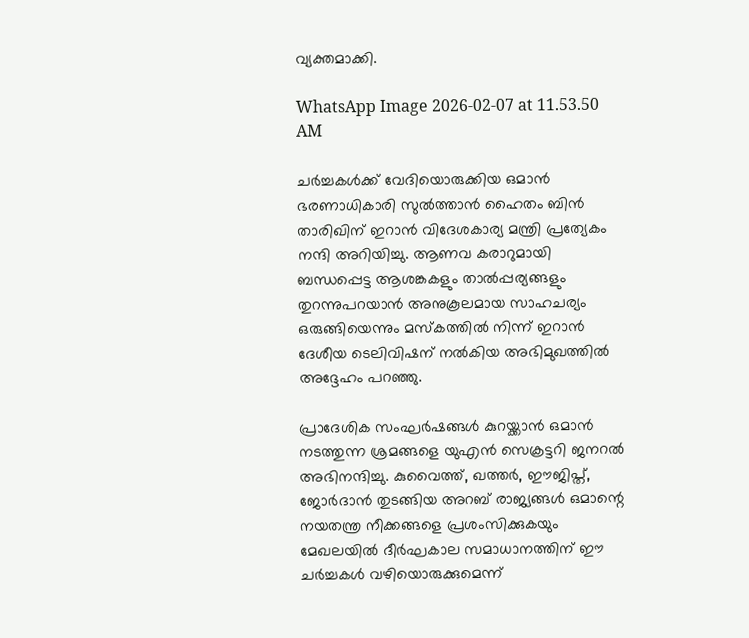വ്യക്തമാക്കി.

WhatsApp Image 2026-02-07 at 11.53.50 AM

ചർച്ചകൾക്ക് വേദിയൊരുക്കിയ ഒമാൻ ഭരണാധികാരി സുൽത്താൻ ഹൈതം ബിൻ താരിഖിന് ഇറാൻ വിദേശകാര്യ മന്ത്രി പ്രത്യേകം നന്ദി അറിയിച്ചു. ആണവ കരാറുമായി ബന്ധപ്പെട്ട ആശങ്കകളും താൽപ്പര്യങ്ങളും തുറന്നുപറയാൻ അനുകൂലമായ സാഹചര്യം ഒരുങ്ങിയെന്നും മസ്കത്തിൽ നിന്ന് ഇറാൻ ദേശീയ ടെലിവിഷന് നൽകിയ അഭിമുഖത്തിൽ അദ്ദേഹം പറഞ്ഞു.

പ്രാദേശിക സംഘർഷങ്ങൾ കുറയ്ക്കാൻ ഒമാൻ നടത്തുന്ന ശ്രമങ്ങളെ യുഎൻ സെക്രട്ടറി ജനറൽ അഭിനന്ദിച്ചു. കുവൈത്ത്, ഖത്തർ, ഈജിപ്ത്, ജോർദാൻ തുടങ്ങിയ അറബ് രാജ്യങ്ങൾ ഒമാന്റെ നയതന്ത്ര നീക്കങ്ങളെ പ്രശംസിക്കുകയും മേഖലയിൽ ദീർഘകാല സമാധാനത്തിന് ഈ ചർച്ചകൾ വഴിയൊരുക്കുമെന്ന്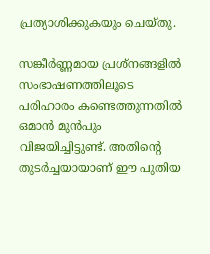പ്രത്യാശിക്കുകയും ചെയ്തു.

സങ്കീർണ്ണമായ പ്രശ്നങ്ങളിൽ സംഭാഷണത്തിലൂടെ പരിഹാരം കണ്ടെത്തുന്നതിൽ ഒമാൻ മുൻപും വിജയിച്ചിട്ടുണ്ട്. അതിന്റെ തുടർച്ചയായാണ് ഈ പുതിയ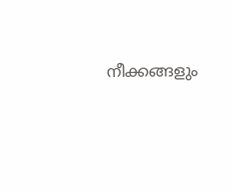നീക്കങ്ങളും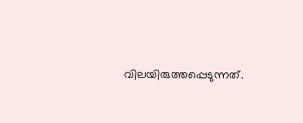വിലയിരുത്തപ്പെടുന്നത്.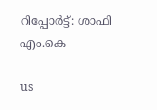റിപ്പോർട്ട്: ശാഫി എം.കെ

us